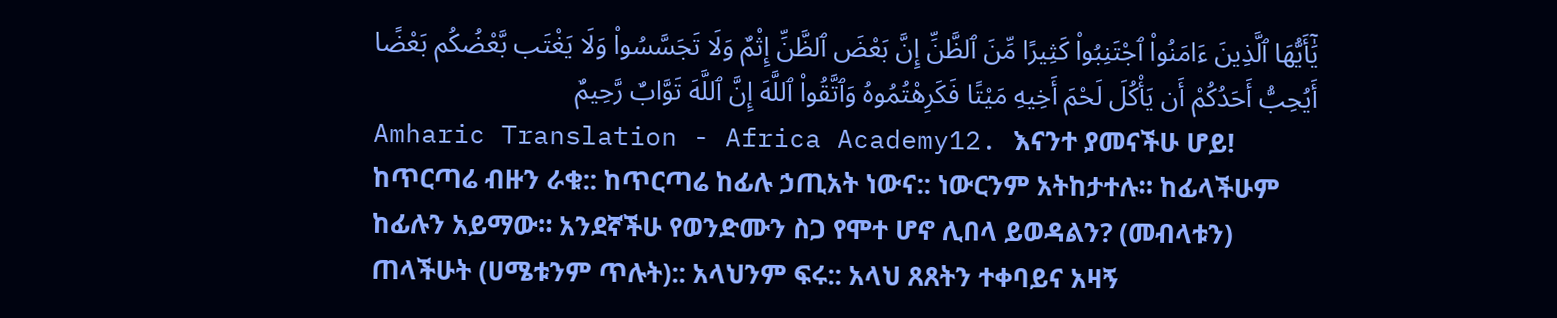يَٰٓأَيُّهَا ٱلَّذِينَ ءَامَنُوا۟ ٱجْتَنِبُوا۟ كَثِيرًا مِّنَ ٱلظَّنِّ إِنَّ بَعْضَ ٱلظَّنِّ إِثْمٌ وَلَا تَجَسَّسُوا۟ وَلَا يَغْتَب بَّعْضُكُم بَعْضًا أَيُحِبُّ أَحَدُكُمْ أَن يَأْكُلَ لَحْمَ أَخِيهِ مَيْتًا فَكَرِهْتُمُوهُ وَٱتَّقُوا۟ ٱللَّهَ إِنَّ ٱللَّهَ تَوَّابٌ رَّحِيمٌ
Amharic Translation - Africa Academy12. እናንተ ያመናችሁ ሆይ! ከጥርጣሬ ብዙን ራቁ:: ከጥርጣሬ ከፊሉ ኃጢአት ነውና:: ነውርንም አትከታተሉ። ከፊላችሁም ከፊሉን አይማው። አንደኛችሁ የወንድሙን ስጋ የሞተ ሆኖ ሊበላ ይወዳልን? (መብላቱን) ጠላችሁት (ሀሜቱንም ጥሉት):: አላህንም ፍሩ:: አላህ ጸጸትን ተቀባይና አዛኝ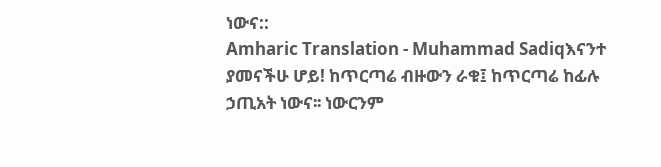ነውና::
Amharic Translation - Muhammad Sadiqእናንተ ያመናችሁ ሆይ! ከጥርጣሬ ብዙውን ራቁ፤ ከጥርጣሬ ከፊሉ ኃጢአት ነውና፡፡ ነውርንም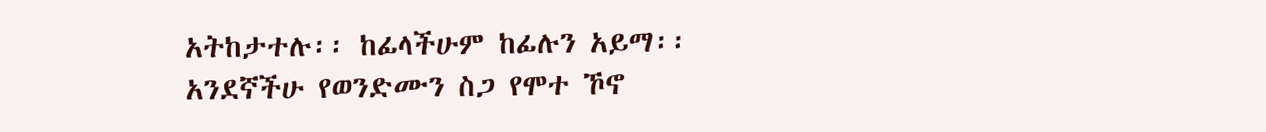አትከታተሉ፡፡ ከፊላችሁም ከፊሉን አይማ፡፡ አንደኛችሁ የወንድሙን ስጋ የሞተ ኾኖ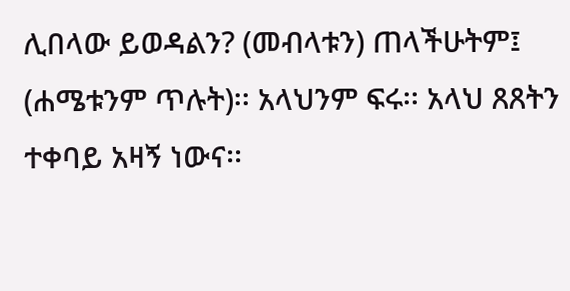ሊበላው ይወዳልን? (መብላቱን) ጠላችሁትም፤ (ሐሜቱንም ጥሉት)፡፡ አላህንም ፍሩ፡፡ አላህ ጸጸትን ተቀባይ አዛኝ ነውና፡፡